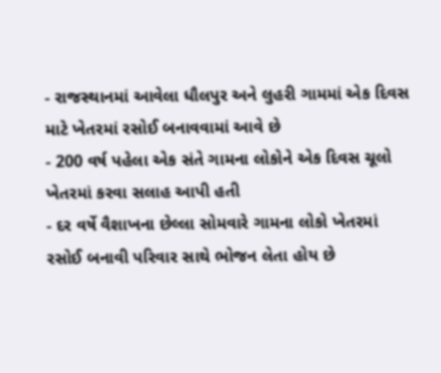- રાજસ્થાનમાં આવેલા ધૌલપુર અને લુહરી ગામમાં એક દિવસ માટે ખેતરમાં રસોઈ બનાવવામાં આવે છે
- 200 વર્ષ પહેલા એક સંતે ગામના લોકોને એક દિવસ ચૂલો ખેતરમાં કરવા સલાહ આપી હતી
- દર વર્ષે વૈશાખના છેલ્લા સોમવારે ગામના લોકો ખેતરમાં રસોઈ બનાવી પરિવાર સાથે ભોજન લેતા હોય છે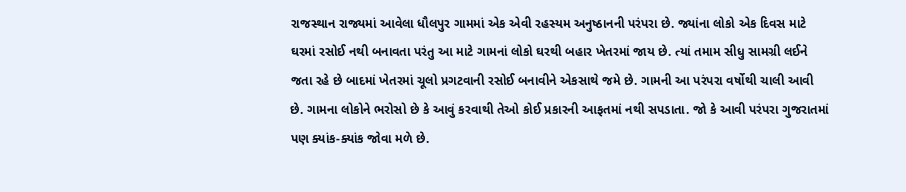રાજસ્થાન રાજ્યમાં આવેલા ધૌલપુર ગામમાં એક એવી રહસ્યમ અનુષ્ઠાનની પરંપરા છે. જ્યાંના લોકો એક દિવસ માટે ઘરમાં રસોઈ નથી બનાવતા પરંતુ આ માટે ગામનાં લોકો ઘરથી બહાર ખેતરમાં જાય છે. ત્યાં તમામ સીધુ સામગ્રી લઈને જતા રહે છે બાદમાં ખેતરમાં ચૂલો પ્રગટવાની રસોઈ બનાવીને એકસાથે જમે છે. ગામની આ પરંપરા વર્ષોથી ચાલી આવી છે. ગામના લોકોને ભરોસો છે કે આવું કરવાથી તેઓ કોઈ પ્રકારની આફતમાં નથી સપડાતા. જો કે આવી પરંપરા ગુજરાતમાં પણ ક્યાંક-ક્યાંક જોવા મળે છે.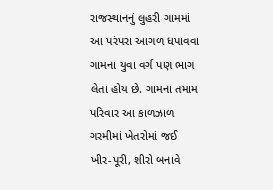રાજસ્થાનનું લુહરી ગામમાં આ પરંપરા આગળ ધપાવવા ગામના યુવા વર્ગ પણ ભાગ લેતા હોય છે. ગામના તમામ પરિવાર આ કાળઝાળ ગરમીમાં ખેતરોમાં જઈ ખીર-પૂરી, શીરો બનાવે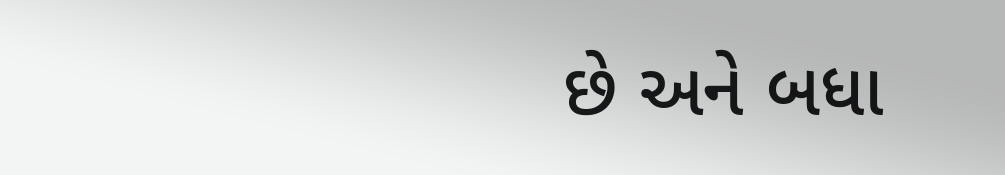છે અને બધા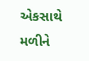એકસાથે મળીને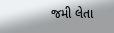જમી લેતા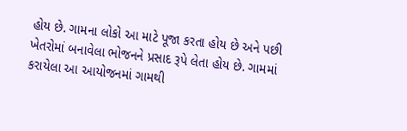હોય છે. ગામના લોકો આ માટે પૂજા કરતા હોય છે અને પછી ખેતરોમાં બનાવેલા ભોજનને પ્રસાદ રૂપે લેતા હોય છે. ગામમાં કરાયેલા આ આયોજનમાં ગામથી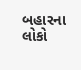બહારના લોકો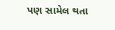પણ સામેલ થતા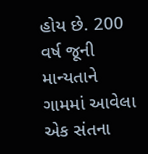હોય છે. 200 વર્ષ જૂની માન્યતાને ગામમાં આવેલા એક સંતના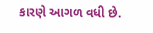કારણે આગળ વધી છે.